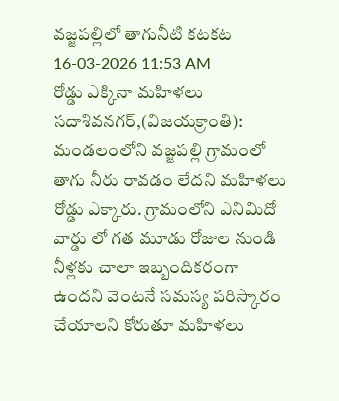వజ్జపల్లిలో తాగునీటి కటకట
16-03-2026 11:53 AM
రోడ్డు ఎక్కినా మహిళలు
సదాశివనగర్,(విజయక్రాంతి): మండలంలోని వజ్జపల్లి గ్రామంలో తాగు నీరు రావడం లేదని మహిళలు రోడ్డు ఎక్కారు. గ్రామంలోని ఎనిమిదో వార్డు లో గత మూడు రోజుల నుండి నీళ్లకు చాలా ఇబ్బందికరంగా ఉందని వెంటనే సమస్య పరిస్కారం చేయాలని కోరుతూ మహిళలు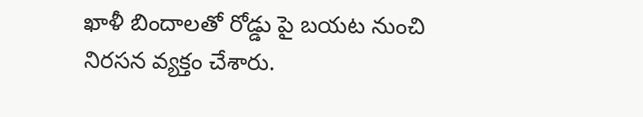ఖాళీ బిందాలతో రోడ్డు పై బయట నుంచి నిరసన వ్యక్తం చేశారు.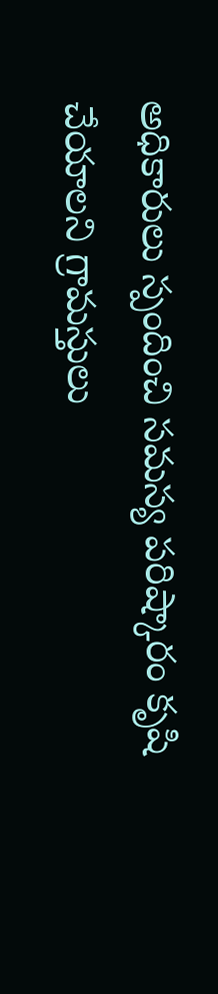అధికారులు స్పందించి సమస్య పరిష్కారం కృషి చేయాలని గ్రామస్తులు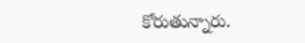కోరుతున్నారు.